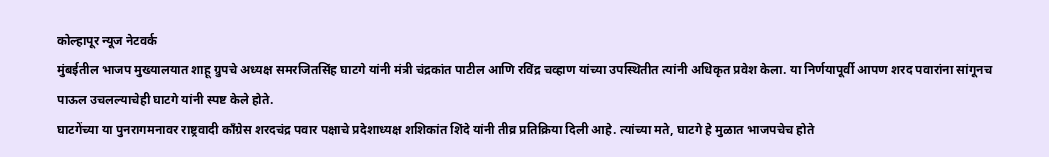कोल्हापूर न्यूज नेटवर्क
मुंबईतील भाजप मुख्यालयात शाहू ग्रुपचे अध्यक्ष समरजितसिंह घाटगे यांनी मंत्री चंद्रकांत पाटील आणि रविंद्र चव्हाण यांच्या उपस्थितीत त्यांनी अधिकृत प्रवेश केला. या निर्णयापूर्वी आपण शरद पवारांना सांगूनच पाऊल उचलल्याचेही घाटगे यांनी स्पष्ट केले होते.
घाटगेंच्या या पुनरागमनावर राष्ट्रवादी काँग्रेस शरदचंद्र पवार पक्षाचे प्रदेशाध्यक्ष शशिकांत शिंदे यांनी तीव्र प्रतिक्रिया दिली आहे. त्यांच्या मते, घाटगे हे मुळात भाजपचेच होते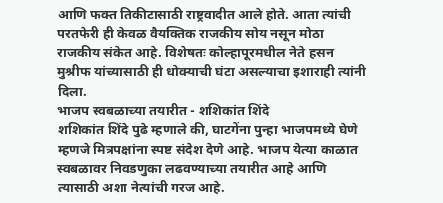आणि फक्त तिकीटासाठी राष्ट्रवादीत आले होते. आता त्यांची परतफेरी ही केवळ वैयक्तिक राजकीय सोय नसून मोठा राजकीय संकेत आहे. विशेषतः कोल्हापूरमधील नेते हसन मुश्रीफ यांच्यासाठी ही धोक्याची घंटा असल्याचा इशाराही त्यांनी दिला.
भाजप स्वबळाच्या तयारीत - शशिकांत शिंदे
शशिकांत शिंदे पुढे म्हणाले की, घाटगेंना पुन्हा भाजपमध्ये घेणे म्हणजे मित्रपक्षांना स्पष्ट संदेश देणे आहे. भाजप येत्या काळात स्वबळावर निवडणुका लढवण्याच्या तयारीत आहे आणि त्यासाठी अशा नेत्यांची गरज आहे.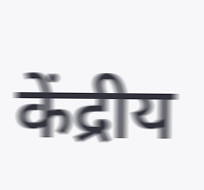केंद्रीय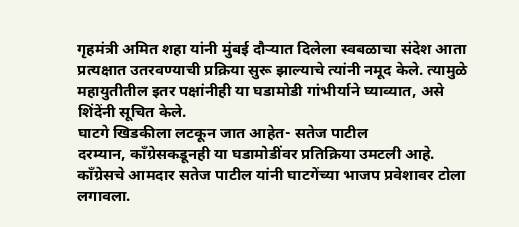गृहमंत्री अमित शहा यांनी मुंबई दौऱ्यात दिलेला स्वबळाचा संदेश आता प्रत्यक्षात उतरवण्याची प्रक्रिया सुरू झाल्याचे त्यांनी नमूद केले. त्यामुळे महायुतीतील इतर पक्षांनीही या घडामोडी गांभीर्याने घ्याव्यात, असे शिंदेंनी सूचित केले.
घाटगे खिडकीला लटकून जात आहेत- सतेज पाटील
दरम्यान, काँग्रेसकडूनही या घडामोडींवर प्रतिक्रिया उमटली आहे. काँग्रेसचे आमदार सतेज पाटील यांनी घाटगेंच्या भाजप प्रवेशावर टोला लगावला.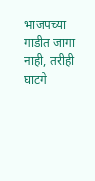भाजपच्या गाडीत जागा नाही, तरीही घाटगे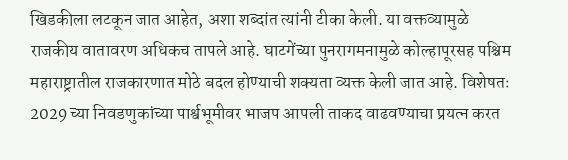खिडकीला लटकून जात आहेत, अशा शब्दांत त्यांनी टीका केली. या वक्तव्यामुळे राजकीय वातावरण अधिकच तापले आहे. घाटगेंच्या पुनरागमनामुळे कोल्हापूरसह पश्चिम महाराष्ट्रातील राजकारणात मोठे बदल होण्याची शक्यता व्यक्त केली जात आहे. विशेषतः 2029 च्या निवडणुकांच्या पार्श्वभूमीवर भाजप आपली ताकद वाढवण्याचा प्रयत्न करत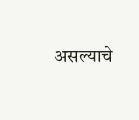असल्याचे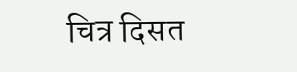चित्र दिसत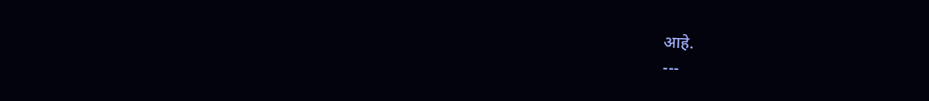आहे.
---